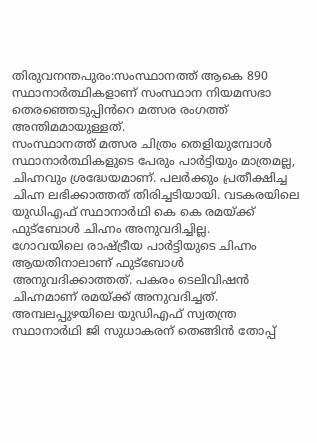തിരുവനന്തപുരം:സംസ്ഥാനത്ത് ആകെ 890 സ്ഥാനാർത്ഥികളാണ് സംസ്ഥാന നിയമസഭാ തെരഞ്ഞെടുപ്പിൻറെ മത്സര രംഗത്ത് അന്തിമമായുള്ളത്.
സംസ്ഥാനത്ത് മത്സര ചിത്രം തെളിയുമ്പോൾ സ്ഥാനാർത്ഥികളുടെ പേരും പാർട്ടിയും മാത്രമല്ല, ചിഹ്നവും ശ്രദ്ധേയമാണ്. പലർക്കും പ്രതീക്ഷിച്ച ചിഹ്ന ലഭിക്കാത്തത് തിരിച്ചടിയായി. വടകരയിലെ യുഡിഎഫ് സ്ഥാനാർഥി കെ കെ രമയ്ക്ക് ഫുട്ബോൾ ചിഹ്നം അനുവദിച്ചില്ല.
ഗോവയിലെ രാഷ്ട്രീയ പാർട്ടിയുടെ ചിഹ്നം ആയതിനാലാണ് ഫുട്ബോൾ അനുവദിക്കാത്തത്. പകരം ടെലിവിഷൻ ചിഹ്നമാണ് രമയ്ക്ക് അനുവദിച്ചത്. അമ്പലപ്പുഴയിലെ യുഡിഎഫ് സ്വതന്ത്ര സ്ഥാനാർഥി ജി സുധാകരന് തെങ്ങിൻ തോപ്പ്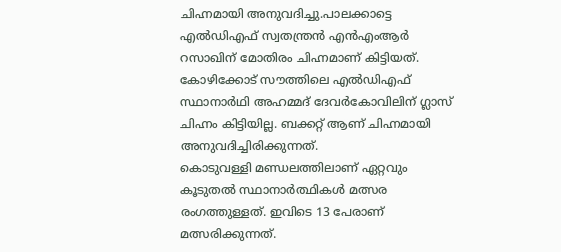ചിഹ്നമായി അനുവദിച്ചു.പാലക്കാട്ടെ എൽഡിഎഫ് സ്വതന്ത്രൻ എൻഎംആർ റസാഖിന് മോതിരം ചിഹ്നമാണ് കിട്ടിയത്. കോഴിക്കോട് സൗത്തിലെ എൽഡിഎഫ് സ്ഥാനാർഥി അഹമ്മദ് ദേവർകോവിലിന് ഗ്ലാസ് ചിഹ്നം കിട്ടിയില്ല. ബക്കറ്റ് ആണ് ചിഹ്നമായി അനുവദിച്ചിരിക്കുന്നത്.
കൊടുവള്ളി മണ്ഡലത്തിലാണ് ഏറ്റവും കൂടുതൽ സ്ഥാനാർത്ഥികൾ മത്സര രംഗത്തുള്ളത്. ഇവിടെ 13 പേരാണ് മത്സരിക്കുന്നത്.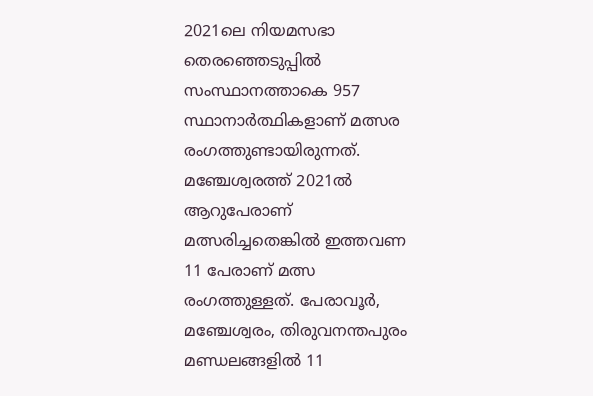2021ലെ നിയമസഭാ തെരഞ്ഞെടുപ്പിൽ സംസ്ഥാനത്താകെ 957 സ്ഥാനാർത്ഥികളാണ് മത്സര രംഗത്തുണ്ടായിരുന്നത്. മഞ്ചേശ്വരത്ത് 2021ൽ ആറുപേരാണ് മത്സരിച്ചതെങ്കിൽ ഇത്തവണ 11 പേരാണ് മത്സ രംഗത്തുള്ളത്. പേരാവൂർ, മഞ്ചേശ്വരം, തിരുവനന്തപുരം മണ്ഡലങ്ങളിൽ 11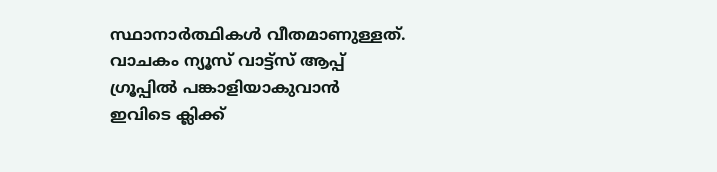സ്ഥാനാർത്ഥികൾ വീതമാണുള്ളത്.
വാചകം ന്യൂസ് വാട്ട്സ് ആപ്പ് ഗ്രൂപ്പിൽ പങ്കാളിയാകുവാൻ
ഇവിടെ ക്ലിക്ക്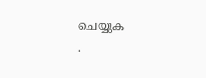ചെയ്യുക
.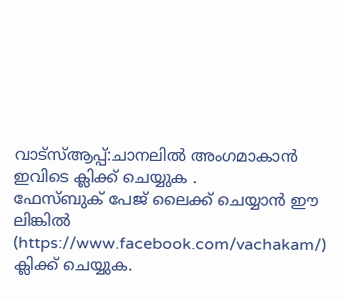വാട്സ്ആപ്പ്:ചാനലിൽ അംഗമാകാൻ ഇവിടെ ക്ലിക്ക് ചെയ്യുക .
ഫേസ്ബുക് പേജ് ലൈക്ക് ചെയ്യാൻ ഈ ലിങ്കിൽ (https://www.facebook.com/vachakam/) ക്ലിക്ക് ചെയ്യുക.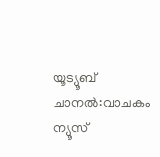യൂട്യൂബ് ചാനൽ:വാചകം ന്യൂസ്